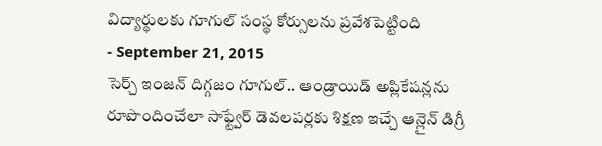విద్యార్థులకు గూగుల్ సంస్థ కోర్సులను ప్రవేశపెట్టింది
- September 21, 2015
సెర్చ్ ఇంజన్ దిగ్గజం గూగుల్.. ఆండ్రాయిడ్ అప్లికేషన్లను రూపొందించేలా సాఫ్ట్వేర్ డెవలపర్లకు శిక్షణ ఇచ్చే ఆన్లైన్ డిగ్రీ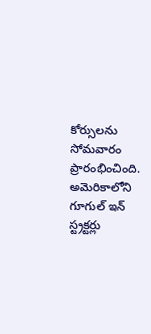కోర్సులను సోమవారం ప్రారంభించింది. అమెరికాలోని గూగుల్ ఇన్ స్ట్రక్టర్లు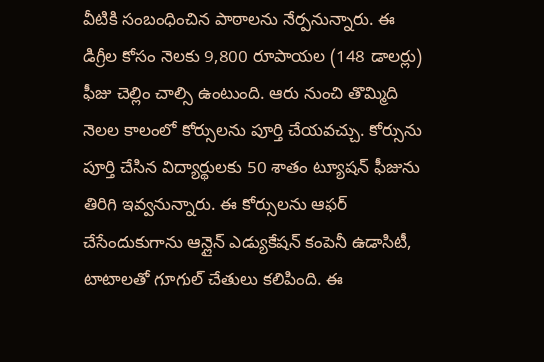వీటికి సంబంధించిన పాఠాలను నేర్పనున్నారు. ఈ డిగ్రీల కోసం నెలకు 9,800 రూపాయల (148 డాలర్లు) ఫీజు చెల్లిం చాల్సి ఉంటుంది. ఆరు నుంచి తొమ్మిది నెలల కాలంలో కోర్సులను పూర్తి చేయవచ్చు. కోర్సును పూర్తి చేసిన విద్యార్థులకు 50 శాతం ట్యూషన్ ఫీజును తిరిగి ఇవ్వనున్నారు. ఈ కోర్సులను ఆఫర్ చేసేందుకుగాను ఆన్లైన్ ఎడ్యుకేషన్ కంపెనీ ఉడాసిటీ, టాటాలతో గూగుల్ చేతులు కలిపింది. ఈ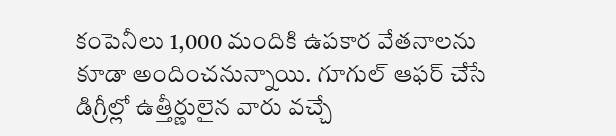కంపెనీలు 1,000 మందికి ఉపకార వేతనాలను కూడా అందించనున్నాయి. గూగుల్ ఆఫర్ చేసే డిగ్రీల్లో ఉత్తీర్ణులైన వారు వచ్చే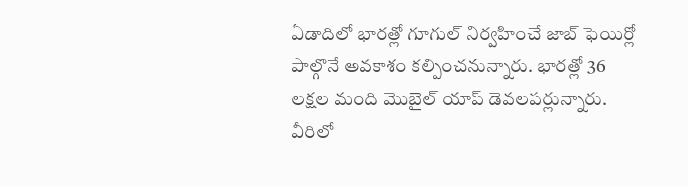ఏడాదిలో భారత్లో గూగుల్ నిర్వహించే జాబ్ ఫెయిర్లో పాల్గొనే అవకాశం కల్పించనున్నారు. భారత్లో 36 లక్షల మంది మొబైల్ యాప్ డెవలపర్లున్నారు. వీరిలో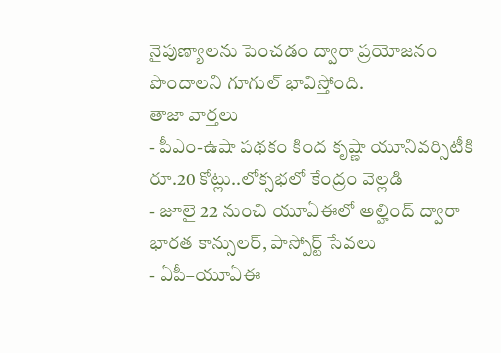నైపుణ్యాలను పెంచడం ద్వారా ప్రయోజనం పొందాలని గూగుల్ భావిస్తోంది.
తాజా వార్తలు
- పీఎం-ఉషా పథకం కింద కృష్ణా యూనివర్సిటీకి రూ.20 కోట్లు..లోక్సభలో కేంద్రం వెల్లడి
- జూలై 22 నుంచి యూఏఈలో అల్హింద్ ద్వారా భారత కాన్సులర్, పాస్పోర్ట్ సేవలు
- ఏపీ–యూఏఈ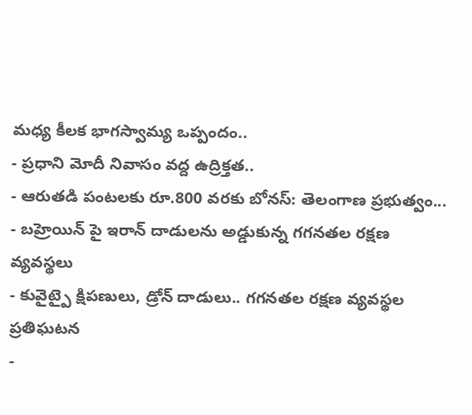మధ్య కీలక భాగస్వామ్య ఒప్పందం..
- ప్రధాని మోదీ నివాసం వద్ద ఉద్రిక్తత..
- ఆరుతడి పంటలకు రూ.800 వరకు బోనస్: తెలంగాణ ప్రభుత్వం...
- బహ్రెయిన్ పై ఇరాన్ దాడులను అడ్డుకున్న గగనతల రక్షణ వ్యవస్థలు
- కువైట్పై క్షిపణులు, డ్రోన్ దాడులు.. గగనతల రక్షణ వ్యవస్థల ప్రతిఘటన
-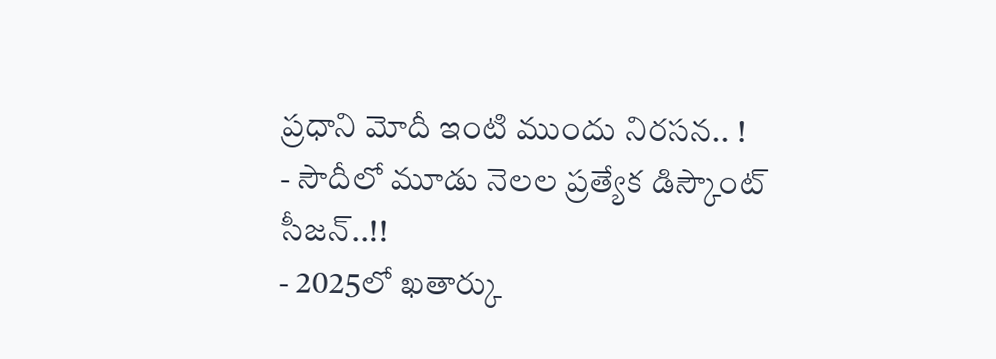ప్రధాని మోదీ ఇంటి ముందు నిరసన.. !
- సౌదీలో మూడు నెలల ప్రత్యేక డిస్కౌంట్ సీజన్..!!
- 2025లో ఖతార్కు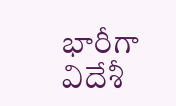భారీగా విదేశీ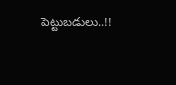పెట్టుబడులు..!!